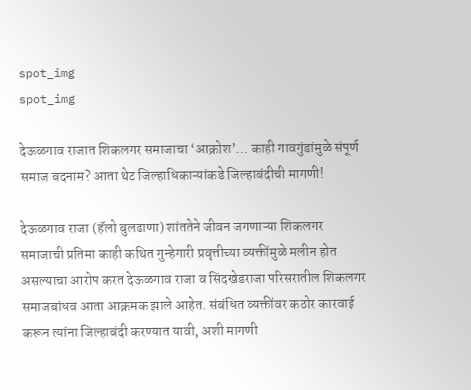spot_img
spot_img

देऊळगाव राजात शिकलगर समाजाचा ‘आक्रोश’… काही गावगुंडांमुळे संपूर्ण समाज बदनाम? आता थेट जिल्हाधिकाऱ्यांकडे जिल्हाबंदीची मागणी!

देऊळगाव राजा (हॅलो बुलढाणा) शांततेने जीवन जगणाऱ्या शिकलगर समाजाची प्रतिमा काही कथित गुन्हेगारी प्रवृत्तीच्या व्यक्तींमुळे मलीन होत असल्याचा आरोप करत देऊळगाव राजा व सिंदखेडराजा परिसरातील शिकलगर समाजबांधव आता आक्रमक झाले आहेत. संबंधित व्यक्तींवर कठोर कारवाई करून त्यांना जिल्हाबंदी करण्यात यावी, अशी मागणी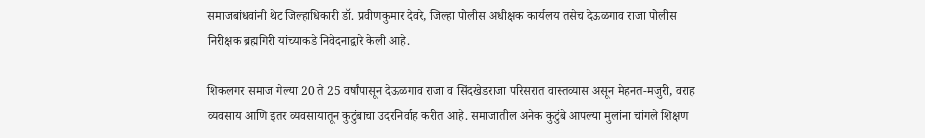समाजबांधवांनी थेट जिल्हाधिकारी डॉ. प्रवीणकुमार देवरे, जिल्हा पोलीस अधीक्षक कार्यलय तसेच देऊळगाव राजा पोलीस निरीक्षक ब्रह्मगिरी यांच्याकडे निवेदनाद्वारे केली आहे.

शिकलगर समाज गेल्या 20 ते 25 वर्षांपासून देऊळगाव राजा व सिंदखेडराजा परिसरात वास्तव्यास असून मेहनत-मजुरी, वराह व्यवसाय आणि इतर व्यवसायातून कुटुंबाचा उदरनिर्वाह करीत आहे. समाजातील अनेक कुटुंबे आपल्या मुलांना चांगले शिक्षण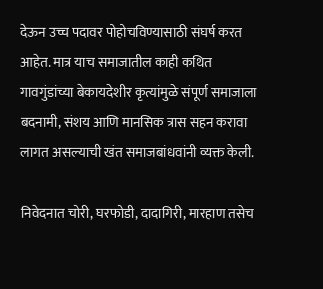देऊन उच्च पदावर पोहोचविण्यासाठी संघर्ष करत आहेत. मात्र याच समाजातील काही कथित गावगुंडांच्या बेकायदेशीर कृत्यांमुळे संपूर्ण समाजाला बदनामी, संशय आणि मानसिक त्रास सहन करावा लागत असल्याची खंत समाजबांधवांनी व्यक्त केली.

निवेदनात चोरी, घरफोडी, दादागिरी, मारहाण तसेच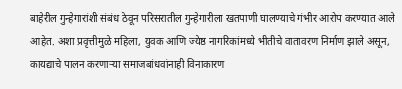बाहेरील गुन्हेगारांशी संबंध ठेवून परिसरातील गुन्हेगारीला खतपाणी घालण्याचे गंभीर आरोप करण्यात आले आहेत. अशा प्रवृत्तीमुळे महिला, युवक आणि ज्येष्ठ नागरिकांमध्ये भीतीचे वातावरण निर्माण झाले असून, कायद्याचे पालन करणाऱ्या समाजबांधवांनाही विनाकारण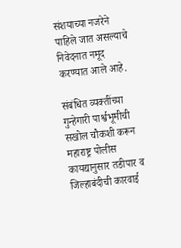संशयाच्या नजरेने पाहिले जात असल्याचे निवेदनात नमूद करण्यात आले आहे.

संबंधित व्यक्तींच्या गुन्हेगारी पार्श्वभूमीची सखोल चौकशी करून महाराष्ट्र पोलीस कायद्यानुसार तडीपार व जिल्हाबंदीची कारवाई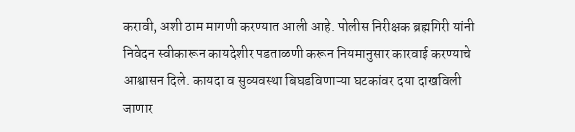करावी, अशी ठाम मागणी करण्यात आली आहे. पोलीस निरीक्षक ब्रह्मगिरी यांनी निवेदन स्वीकारून कायदेशीर पडताळणी करून नियमानुसार कारवाई करण्याचे आश्वासन दिले. कायदा व सुव्यवस्था बिघडविणाऱ्या घटकांवर दया दाखविली जाणार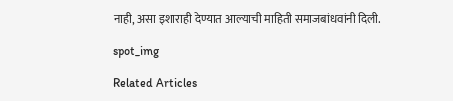नाही, असा इशाराही देण्यात आल्याची माहिती समाजबांधवांनी दिली.

spot_img

Related Articles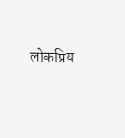लोकप्रिय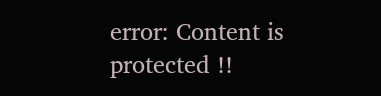error: Content is protected !!